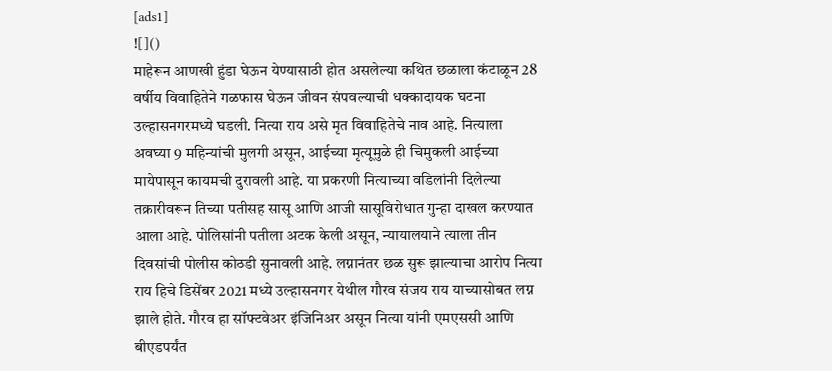[ads1]
![]()
माहेरून आणखी हुंडा घेऊन येण्यासाठी होत असलेल्या कथित छळाला कंटाळून 28 वर्षीय विवाहितेने गळफास घेऊन जीवन संपवल्याची धक्कादायक घटना उल्हासनगरमध्ये घडली. नित्या राय असे मृत विवाहितेचे नाव आहे. नित्याला अवघ्या 9 महिन्यांची मुलगी असून, आईच्या मृत्यूमुळे ही चिमुकली आईच्या मायेपासून कायमची दुरावली आहे. या प्रकरणी नित्याच्या वडिलांनी दिलेल्या तक्रारीवरून तिच्या पतीसह सासू आणि आजी सासूविरोधात गुन्हा दाखल करण्यात आला आहे. पोलिसांनी पतीला अटक केली असून, न्यायालयाने त्याला तीन दिवसांची पोलीस कोठडी सुनावली आहे. लग्नानंतर छळ सुरू झाल्याचा आरोप नित्या राय हिचे डिसेंबर 2021 मध्ये उल्हासनगर येथील गौरव संजय राय याच्यासोबत लग्न झाले होते. गौरव हा सॉफ्टवेअर इंजिनिअर असून नित्या यांनी एमएससी आणि बीएडपर्यंत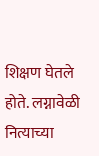शिक्षण घेतले होते. लग्नावेळी नित्याच्या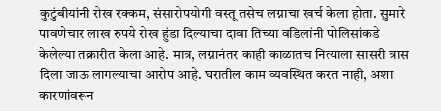कुटुंबीयांनी रोख रक्कम, संसारोपयोगी वस्तू तसेच लग्नाचा खर्च केला होता. सुमारे पावणेचार लाख रुपये रोख हुंडा दिल्याचा दावा तिच्या वडिलांनी पोलिसांकडे केलेल्या तक्रारीत केला आहे. मात्र, लग्नानंतर काही काळातच नित्याला सासरी त्रास दिला जाऊ लागल्याचा आरोप आहे. घरातील काम व्यवस्थित करत नाही, अशा कारणांवरून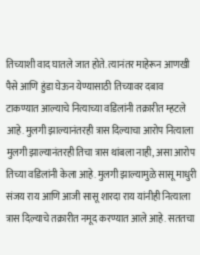तिच्याशी वाद घातले जात होते. त्यानंतर माहेरून आणखी पैसे आणि हुंडा घेऊन येण्यासाठी तिच्यावर दबाव टाकण्यात आल्याचे नित्याच्या वडिलांनी तक्रारीत म्हटले आहे. मुलगी झाल्यानंतरही त्रास दिल्याचा आरोप नित्याला मुलगी झाल्यानंतरही तिचा त्रास थांबला नाही, असा आरोप तिच्या वडिलांनी केला आहे. मुलगी झाल्यामुळे सासू माधुरी संजय राय आणि आजी सासू शारदा राय यांनीही नित्याला त्रास दिल्याचे तक्रारीत नमूद करण्यात आले आहे. सततचा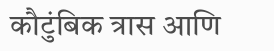कौटुंबिक त्रास आणि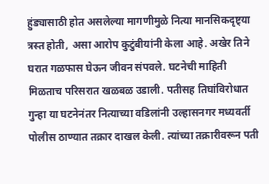हुंड्यासाठी होत असलेल्या मागणीमुळे नित्या मानसिकदृष्ट्या त्रस्त होती, असा आरोप कुटुंबीयांनी केला आहे. अखेर तिने घरात गळफास घेऊन जीवन संपवले. घटनेची माहिती मिळताच परिसरात खळबळ उडाली. पतीसह तिघांविरोधात गुन्हा या घटनेनंतर नित्याच्या वडिलांनी उल्हासनगर मध्यवर्ती पोलीस ठाण्यात तक्रार दाखल केली. त्यांच्या तक्रारीवरून पती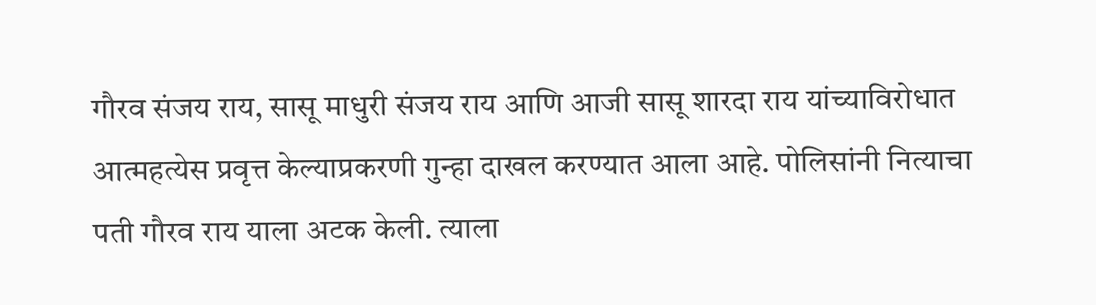गौरव संजय राय, सासू माधुरी संजय राय आणि आजी सासू शारदा राय यांच्याविरोधात आत्महत्येस प्रवृत्त केल्याप्रकरणी गुन्हा दाखल करण्यात आला आहे. पोलिसांनी नित्याचा पती गौरव राय याला अटक केली. त्याला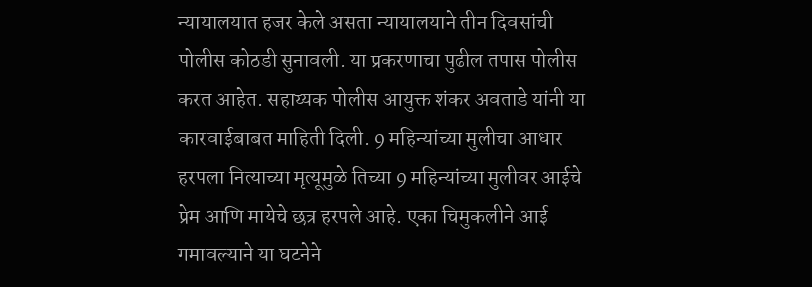न्यायालयात हजर केले असता न्यायालयाने तीन दिवसांची पोलीस कोठडी सुनावली. या प्रकरणाचा पुढील तपास पोलीस करत आहेत. सहाय्यक पोलीस आयुक्त शंकर अवताडे यांनी या कारवाईबाबत माहिती दिली. 9 महिन्यांच्या मुलीचा आधार हरपला नित्याच्या मृत्यूमुळे तिच्या 9 महिन्यांच्या मुलीवर आईचे प्रेम आणि मायेचे छत्र हरपले आहे. एका चिमुकलीने आई गमावल्याने या घटनेने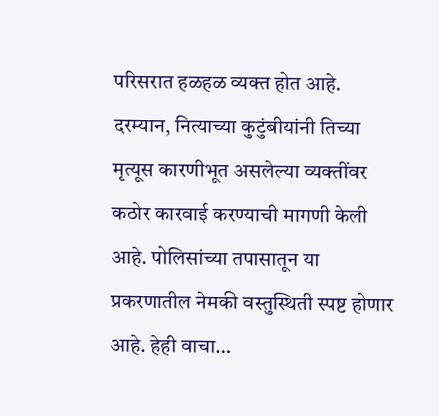परिसरात हळहळ व्यक्त होत आहे. दरम्यान, नित्याच्या कुटुंबीयांनी तिच्या मृत्यूस कारणीभूत असलेल्या व्यक्तींवर कठोर कारवाई करण्याची मागणी केली आहे. पोलिसांच्या तपासातून या प्रकरणातील नेमकी वस्तुस्थिती स्पष्ट होणार आहे. हेही वाचा…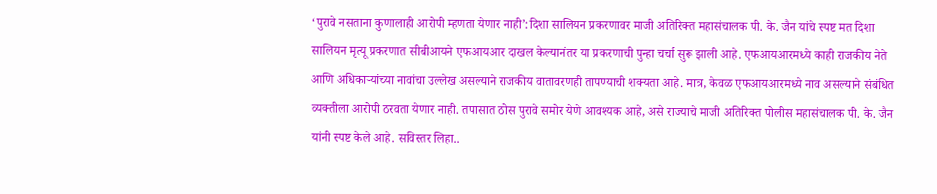‘पुरावे नसताना कुणालाही आरोपी म्हणता येणार नाही’:दिशा सालियन प्रकरणावर माजी अतिरिक्त महासंचालक पी. के. जैन यांचे स्पष्ट मत दिशा सालियन मृत्यू प्रकरणात सीबीआयने एफआयआर दाखल केल्यानंतर या प्रकरणाची पुन्हा चर्चा सुरू झाली आहे. एफआयआरमध्ये काही राजकीय नेते आणि अधिकाऱ्यांच्या नावांचा उल्लेख असल्याने राजकीय वातावरणही तापण्याची शक्यता आहे. मात्र, केवळ एफआयआरमध्ये नाव असल्याने संबंधित व्यक्तीला आरोपी ठरवता येणार नाही. तपासात ठोस पुरावे समोर येणे आवश्यक आहे, असे राज्याचे माजी अतिरिक्त पोलीस महासंचालक पी. के. जैन यांनी स्पष्ट केले आहे. सविस्तर लिहा..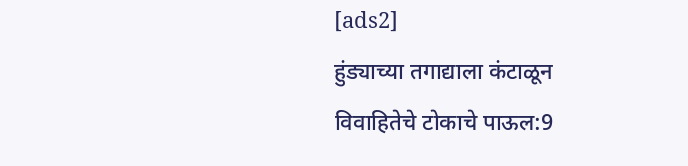[ads2]
हुंड्याच्या तगाद्याला कंटाळून विवाहितेचे टोकाचे पाऊल:9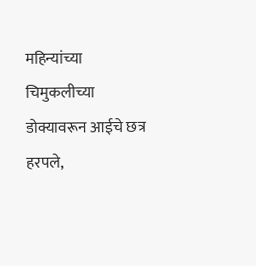महिन्यांच्या चिमुकलीच्या डोक्यावरून आईचे छत्र हरपले,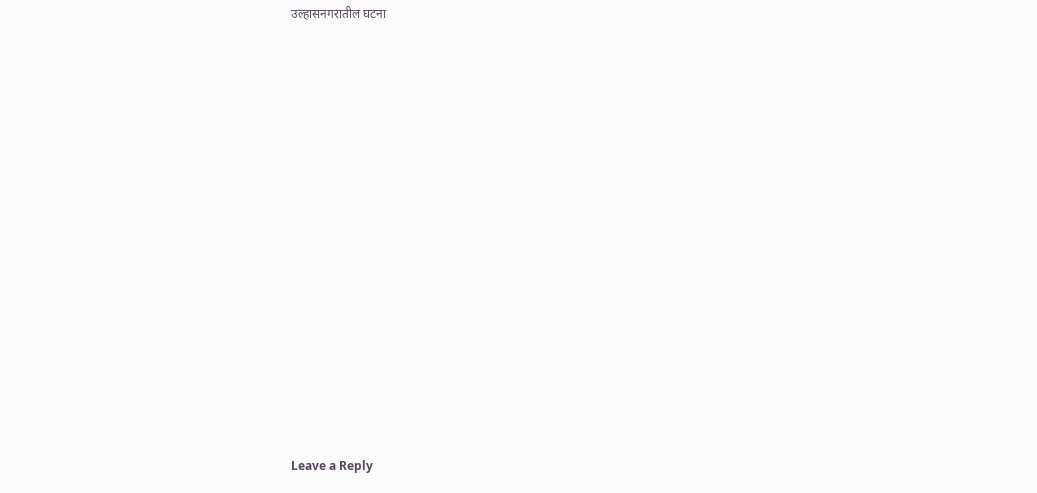उल्हासनगरातील घटना
















Leave a Reply